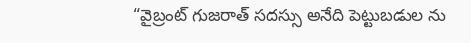“వైబ్రంట్ గుజరాత్ సదస్సు అనేది పెట్టుబడుల ను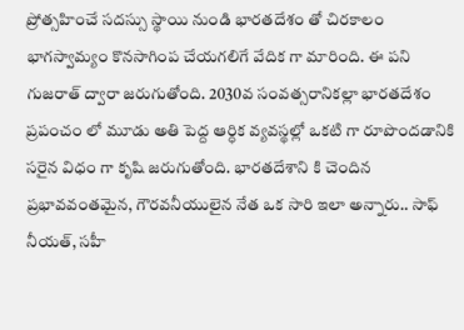ప్రోత్సహించే సదస్సు స్థాయి నుండి భారతదేశం తో చిరకాలం భాగస్వామ్యం కొనసాగింప చేయగలిగే వేదిక గా మారింది. ఈ పని గుజరాత్ ద్వారా జరుగుతోంది. 2030వ సంవత్సరానికల్లా భారతదేశం ప్రపంచం లో మూడు అతి పెద్ద ఆర్ధిక వ్యవస్థల్లో ఒకటి గా రూపొందడానికి సరైన విధం గా కృషి జరుగుతోంది. భారతదేశాని కి చెందిన ప్రభావవంతమైన, గౌరవనీయులైన నేత ఒక సారి ఇలా అన్నారు.. సాఫ్ నీయత్, సహీ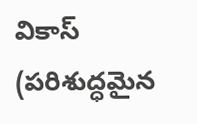వికాస్ (పరిశుద్ధమైన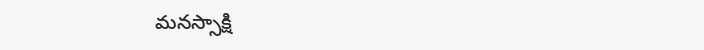మనస్సాక్షి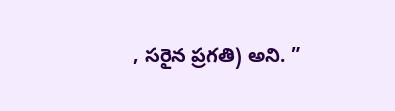, సరైన ప్రగతి) అని. ”